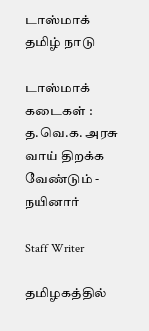டாஸ்மாக்
தமிழ் நாடு

டாஸ்மாக் கடைகள் : த.வெ.க. அரசு வாய் திறக்க வேண்டும் - நயினார்

Staff Writer

தமிழகத்தில்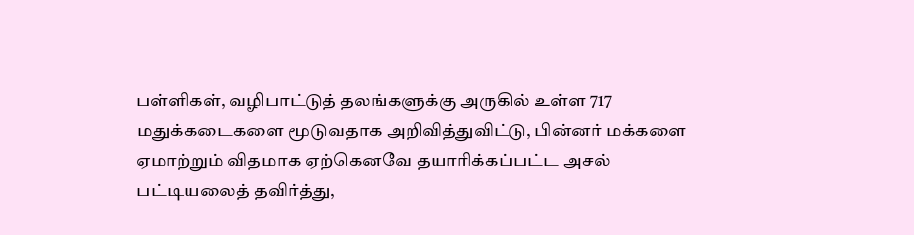பள்ளிகள், வழிபாட்டுத் தலங்களுக்கு அருகில் உள்ள 717 மதுக்கடைகளை மூடுவதாக அறிவித்துவிட்டு, பின்னர் மக்களை ஏமாற்றும் விதமாக ஏற்கெனவே தயாரிக்கப்பட்ட அசல் பட்டியலைத் தவிர்த்து,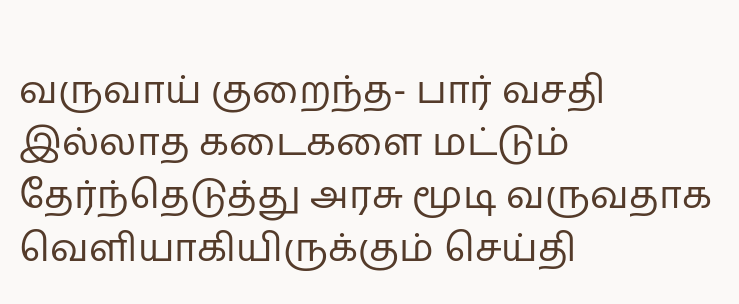வருவாய் குறைந்த- பார் வசதி இல்லாத கடைகளை மட்டும் தேர்ந்தெடுத்து அரசு மூடி வருவதாக வெளியாகியிருக்கும் செய்தி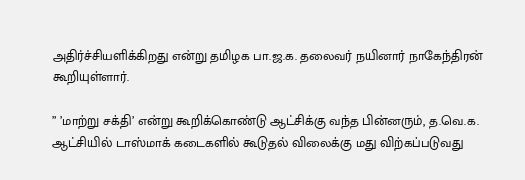அதிர்ச்சியளிக்கிறது என்று தமிழக பா.ஜ.க. தலைவர் நயினார் நாகேந்திரன் கூறியுள்ளார்.

” ’மாற்று சக்தி’ என்று கூறிக்கொண்டு ஆட்சிக்கு வந்த பின்னரும், த.வெ.க. ஆட்சியில் டாஸ்மாக் கடைகளில் கூடுதல் விலைக்கு மது விற்கப்படுவது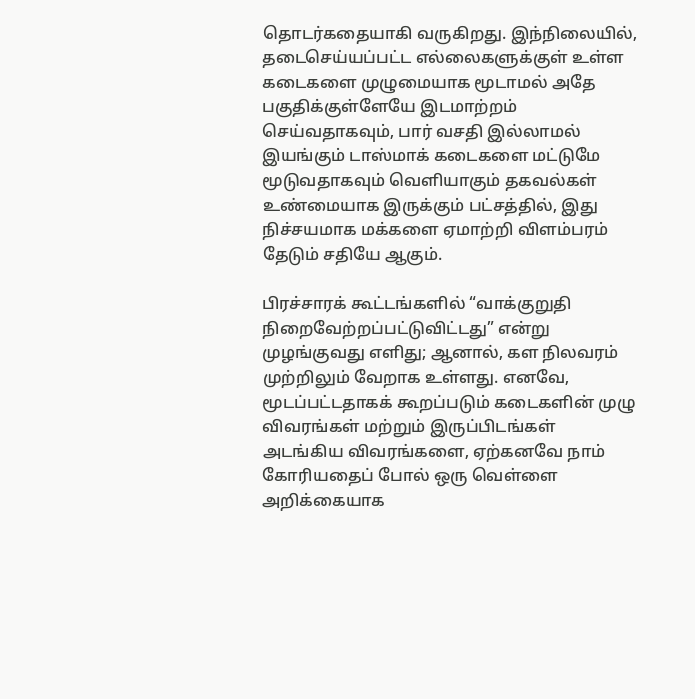தொடர்கதையாகி வருகிறது. இந்நிலையில், தடைசெய்யப்பட்ட எல்லைகளுக்குள் உள்ள கடைகளை முழுமையாக மூடாமல் அதே பகுதிக்குள்ளேயே இடமாற்றம் செய்வதாகவும், பார் வசதி இல்லாமல் இயங்கும் டாஸ்மாக் கடைகளை மட்டுமே மூடுவதாகவும் வெளியாகும் தகவல்கள் உண்மையாக இருக்கும் பட்சத்தில், இது நிச்சயமாக மக்களை ஏமாற்றி விளம்பரம் தேடும் சதியே ஆகும்.

பிரச்சாரக் கூட்டங்களில் “வாக்குறுதி நிறைவேற்றப்பட்டுவிட்டது” என்று முழங்குவது எளிது; ஆனால், கள நிலவரம் முற்றிலும் வேறாக உள்ளது. எனவே, மூடப்பட்டதாகக் கூறப்படும் கடைகளின் முழு விவரங்கள் மற்றும் இருப்பிடங்கள் அடங்கிய விவரங்களை, ஏற்கனவே நாம் கோரியதைப் போல் ஒரு வெள்ளை அறிக்கையாக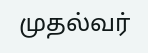முதல்வர்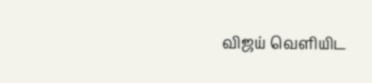விஜய் வெளியிட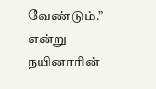வேண்டும்.” என்று நயினாரின்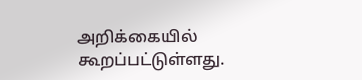அறிக்கையில் கூறப்பட்டுள்ளது.